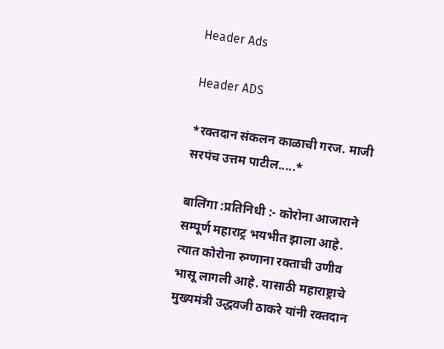Header Ads

Header ADS

*रक्तदान संकलन काळाची गरज. माजी सरपंच उत्तम पाटील.....*

बालिंगा :प्रतिनिधी :- कोरोना आजाराने सम्पूर्ण महाराट्र भयभीत झाला आहे. त्यात कोरोना रुग्णाना रक्ताची उणीव भासू लागली आहे. यासाठी महाराष्ट्राचे मुख्यमंत्री उद्धवजी ठाकरे यांनी रक्तदान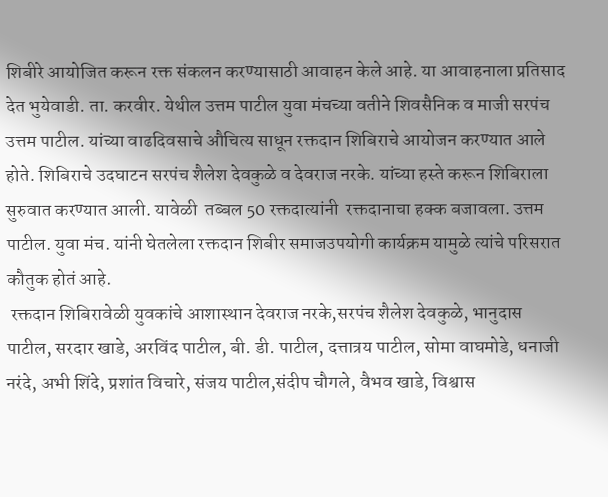शिबीरे आयोजित करून रक्त संकलन करण्यासाठी आवाहन केले आहे. या आवाहनाला प्रतिसाद देत भुयेवाडी. ता. करवीर. येथील उत्तम पाटील युवा मंचच्या वतीने शिवसैनिक व माजी सरपंच उत्तम पाटील. यांच्या वाढदिवसाचे औचित्य साधून रक्तदान शिबिराचे आयोजन करण्यात आले होते. शिबिराचे उदघाटन सरपंच शैलेश देवकुळे व देवराज नरके. यांच्या हस्ते करून शिबिराला सुरुवात करण्यात आली. यावेळी  तब्बल 50 रक्तदात्यांनी  रक्तदानाचा हक्क बजावला. उत्तम पाटील. युवा मंच. यांनी घेतलेला रक्तदान शिबीर समाजउपयोगी कार्यक्रम यामुळे त्यांचे परिसरात कौतुक होतं आहे.
 रक्तदान शिबिरावेळी युवकांचे आशास्थान देवराज नरके,सरपंच शैलेश देवकुळे, भानुदास पाटील, सरदार खाडे, अरविंद पाटील, बी. डी. पाटील, दत्तात्रय पाटील, सोमा वाघमोडे, धनाजी नरंदे, अभी शिंदे, प्रशांत विचारे, संजय पाटील,संदीप चौगले, वैभव खाडे, विश्वास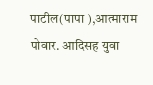पाटील(पापा ),आत्माराम पोवार. आदिसह युवा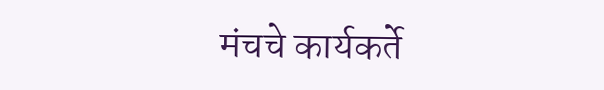मंचचे कार्यकर्ते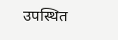उपस्थित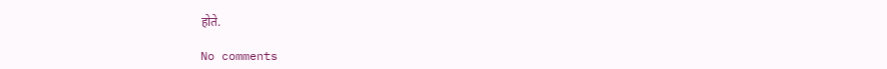होते.

No comments